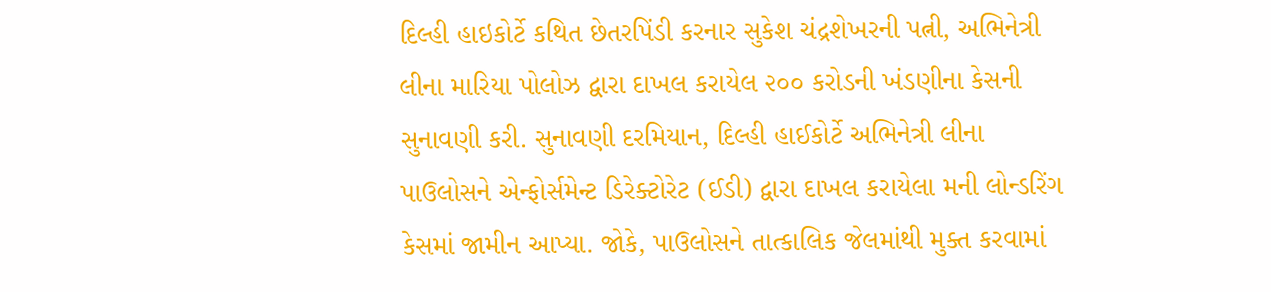દિલ્હી હાઇકોર્ટે કથિત છેતરપિંડી કરનાર સુકેશ ચંદ્રશેખરની પત્ની, અભિનેત્રી લીના મારિયા પોલોઝ દ્વારા દાખલ કરાયેલ ૨૦૦ કરોડની ખંડણીના કેસની સુનાવણી કરી. સુનાવણી દરમિયાન, દિલ્હી હાઈકોર્ટે અભિનેત્રી લીના પાઉલોસને એન્ફોર્સમેન્ટ ડિરેક્ટોરેટ (ઈડી) દ્વારા દાખલ કરાયેલા મની લોન્ડરિંગ કેસમાં જામીન આપ્યા. જોકે, પાઉલોસને તાત્કાલિક જેલમાંથી મુક્ત કરવામાં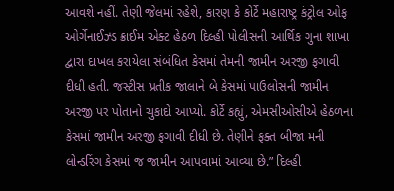આવશે નહીં. તેણી જેલમાં રહેશે, કારણ કે કોર્ટે મહારાષ્ટ્ર કંટ્રોલ ઓફ ઓર્ગેનાઈઝ્ડ ક્રાઈમ એક્ટ હેઠળ દિલ્હી પોલીસની આર્થિક ગુના શાખા દ્વારા દાખલ કરાયેલા સંબંધિત કેસમાં તેમની જામીન અરજી ફગાવી દીધી હતી. જસ્ટીસ પ્રતીક જાલાને બે કેસમાં પાઉલોસની જામીન અરજી પર પોતાનો ચુકાદો આપ્યો. કોર્ટે કહ્યું, એમસીઓસીએ હેઠળના કેસમાં જામીન અરજી ફગાવી દીધી છે. તેણીને ફક્ત બીજા મની લોન્ડરિંગ કેસમાં જ જામીન આપવામાં આવ્યા છે.” દિલ્હી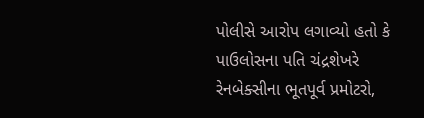પોલીસે આરોપ લગાવ્યો હતો કે પાઉલોસના પતિ ચંદ્રશેખરે રેનબેક્સીના ભૂતપૂર્વ પ્રમોટરો,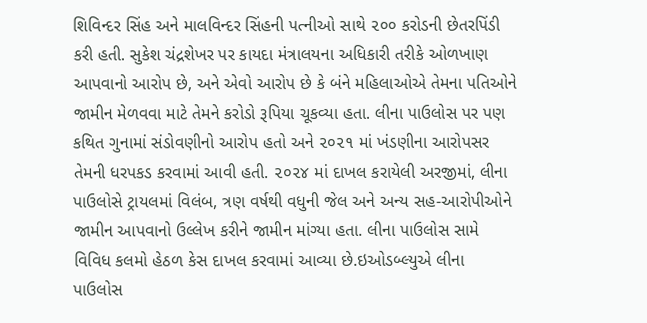શિવિન્દર સિંહ અને માલવિન્દર સિંહની પત્નીઓ સાથે ૨૦૦ કરોડની છેતરપિંડી કરી હતી. સુકેશ ચંદ્રશેખર પર કાયદા મંત્રાલયના અધિકારી તરીકે ઓળખાણ આપવાનો આરોપ છે, અને એવો આરોપ છે કે બંને મહિલાઓએ તેમના પતિઓને જામીન મેળવવા માટે તેમને કરોડો રૂપિયા ચૂકવ્યા હતા. લીના પાઉલોસ પર પણ કથિત ગુનામાં સંડોવણીનો આરોપ હતો અને ૨૦૨૧ માં ખંડણીના આરોપસર તેમની ધરપકડ કરવામાં આવી હતી. ૨૦૨૪ માં દાખલ કરાયેલી અરજીમાં, લીના પાઉલોસે ટ્રાયલમાં વિલંબ, ત્રણ વર્ષથી વધુની જેલ અને અન્ય સહ-આરોપીઓને જામીન આપવાનો ઉલ્લેખ કરીને જામીન માંગ્યા હતા. લીના પાઉલોસ સામે વિવિધ કલમો હેઠળ કેસ દાખલ કરવામાં આવ્યા છે.ઇઓડબ્લ્યુએ લીના પાઉલોસ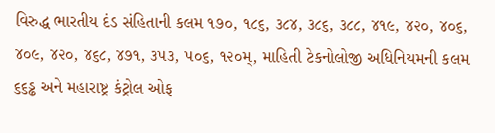વિરુદ્ધ ભારતીય દંડ સંહિતાની કલમ ૧૭૦, ૧૮૬, ૩૮૪, ૩૮૬, ૩૮૮, ૪૧૯, ૪૨૦, ૪૦૬, ૪૦૯, ૪૨૦, ૪૬૮, ૪૭૧, ૩૫૩, ૫૦૬, ૧૨૦મ્, માહિતી ટેકનોલોજી અધિનિયમની કલમ ૬૬ડ્ઢ અને મહારાષ્ટ્ર કંટ્રોલ ઓફ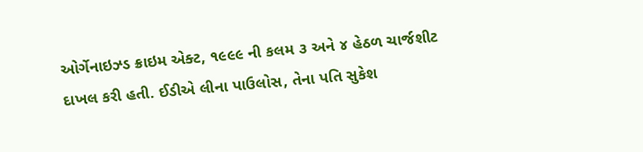ઓર્ગેનાઇઝ્ડ ક્રાઇમ એક્ટ, ૧૯૯૯ ની કલમ ૩ અને ૪ હેઠળ ચાર્જશીટ દાખલ કરી હતી. ઈડીએ લીના પાઉલોસ, તેના પતિ સુકેશ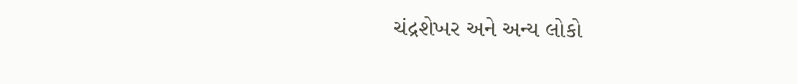ચંદ્રશેખર અને અન્ય લોકો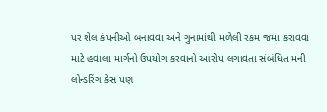પર શેલ કંપનીઓ બનાવવા અને ગુનામાંથી મળેલી રકમ જમા કરાવવા માટે હવાલા માર્ગનો ઉપયોગ કરવાનો આરોપ લગાવતા સંબંધિત મની લોન્ડરિંગ કેસ પણ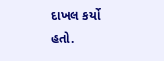દાખલ કર્યો હતો.